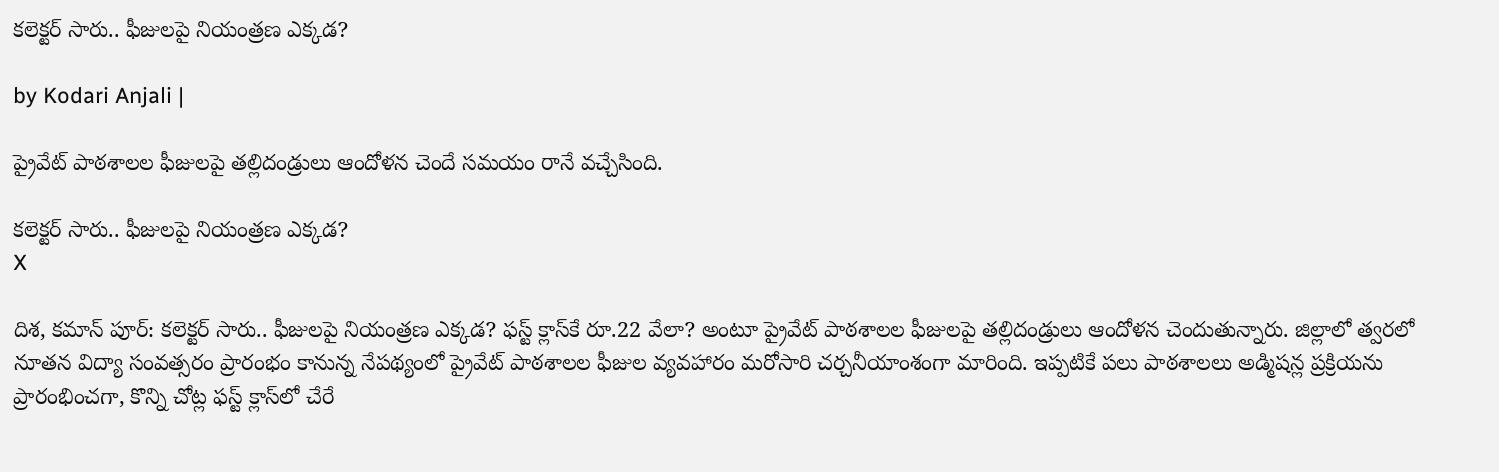కలెక్టర్ సారు.. ఫీజులపై నియంత్రణ ఎక్కడ?

by Kodari Anjali |

ప్రైవేట్ పాఠశాలల ఫీజులపై తల్లిదండ్రులు ఆందోళన చెందే సమయం రానే వచ్చేసింది.

కలెక్టర్ సారు.. ఫీజులపై నియంత్రణ ఎక్కడ?
X

దిశ, కమాన్ పూర్: కలెక్టర్ సారు.. ఫీజులపై నియంత్రణ ఎక్కడ? ఫస్ట్ క్లాస్‌కే రూ.22 వేలా? అంటూ ప్రైవేట్ పాఠశాలల ఫీజులపై తల్లిదండ్రులు ఆందోళన చెందుతున్నారు. జిల్లాలో త్వరలో నూతన విద్యా సంవత్సరం ప్రారంభం కానున్న నేపథ్యంలో ప్రైవేట్ పాఠశాలల ఫీజుల వ్యవహారం మరోసారి చర్చనీయాంశంగా మారింది. ఇప్పటికే పలు పాఠశాలలు అడ్మిషన్ల ప్రక్రియను ప్రారంభించగా, కొన్ని చోట్ల ఫస్ట్ క్లాస్‌లో చేరే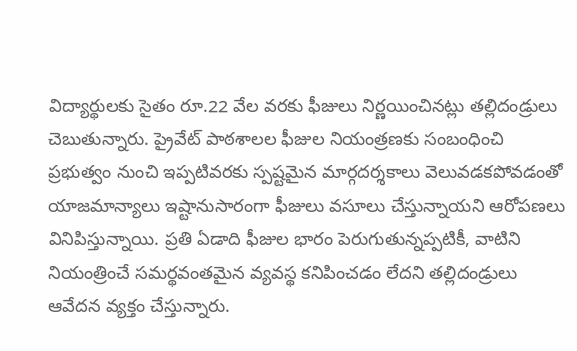విద్యార్థులకు సైతం రూ.22 వేల వరకు ఫీజులు నిర్ణయించినట్లు తల్లిదండ్రులు చెబుతున్నారు. ప్రైవేట్ పాఠశాలల ఫీజుల నియంత్రణకు సంబంధించి ప్రభుత్వం నుంచి ఇప్పటివరకు స్పష్టమైన మార్గదర్శకాలు వెలువడకపోవడంతో యాజమాన్యాలు ఇష్టానుసారంగా ఫీజులు వసూలు చేస్తున్నాయని ఆరోపణలు వినిపిస్తున్నాయి. ప్రతి ఏడాది ఫీజుల భారం పెరుగుతున్నప్పటికీ, వాటిని నియంత్రించే సమర్థవంతమైన వ్యవస్థ కనిపించడం లేదని తల్లిదండ్రులు ఆవేదన వ్యక్తం చేస్తున్నారు.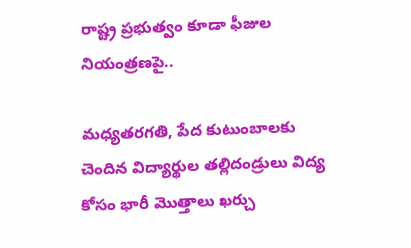రాష్ట్ర ప్రభుత్వం కూడా ఫీజుల నియంత్రణపై..

మధ్యతరగతి, పేద కుటుంబాలకు చెందిన విద్యార్థుల తల్లిదండ్రులు విద్య కోసం భారీ మొత్తాలు ఖర్చు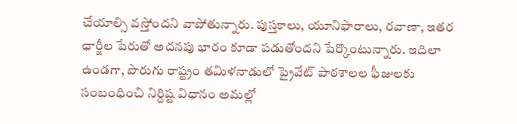చేయాల్సి వస్తోందని వాపోతున్నారు. పుస్తకాలు, యూనిఫారాలు, రవాణా, ఇతర ఛార్జీల పేరుతో అదనపు భారం కూడా పడుతోందని పేర్కొంటున్నారు. ఇదిలా ఉండగా, పొరుగు రాష్ట్రం తమిళనాడులో ప్రైవేట్ పాఠశాలల ఫీజులకు సంబంధించి నిర్దిష్ట విధానం అమల్లో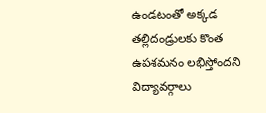ఉండటంతో అక్కడ తల్లిదండ్రులకు కొంత ఉపశమనం లభిస్తోందని విద్యావర్గాలు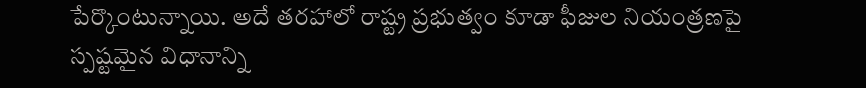పేర్కొంటున్నాయి. అదే తరహాలో రాష్ట్ర ప్రభుత్వం కూడా ఫీజుల నియంత్రణపై స్పష్టమైన విధానాన్ని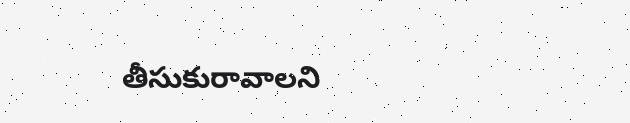తీసుకురావాలని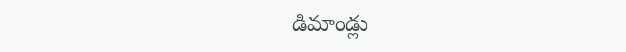డిమాండ్లు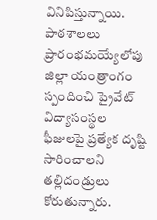వినిపిస్తున్నాయి. పాఠశాలలు ప్రారంభమయ్యేలోపు జిల్లా యంత్రాంగం స్పందించి ప్రైవేట్ విద్యాసంస్థల ఫీజులపై ప్రత్యేక దృష్టి సారించాలని తల్లిదండ్రులు కోరుతున్నారు.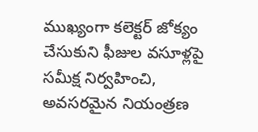ముఖ్యంగా కలెక్టర్ జోక్యం చేసుకుని ఫీజుల వసూళ్లపై సమీక్ష నిర్వహించి, అవసరమైన నియంత్రణ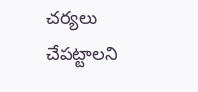చర్యలు చేపట్టాలని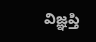విజ్ఞప్తి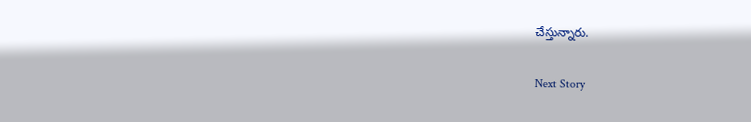చేస్తున్నారు.

Next Story